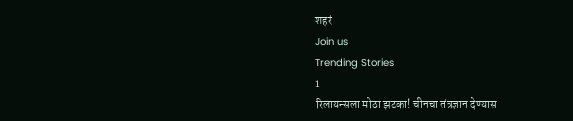शहरं
Join us
Trending Stories
1
रिलायन्सला मोठा झटका! चीनचा तंत्रज्ञान देण्यास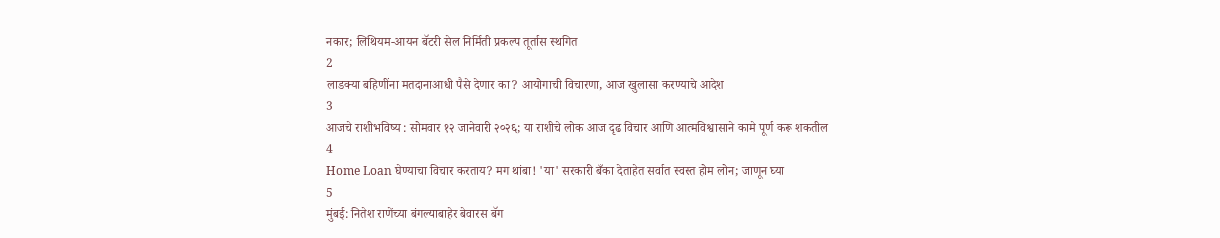नकार; लिथियम-आयन बॅटरी सेल निर्मिती प्रकल्प तूर्तास स्थगित
2
लाडक्या बहिणींना मतदानाआधी पैसे देणार का? आयोगाची विचारणा, आज खुलासा करण्याचे आदेश
3
आजचे राशीभविष्य : सोमवार १२ जानेवारी २०२६; या राशीचे लोक आज दृढ विचार आणि आत्मविश्वासाने कामे पूर्ण करू शकतील
4
Home Loan घेण्याचा विचार करताय? मग थांबा! 'या' सरकारी बँका देताहेत सर्वात स्वस्त होम लोन; जाणून घ्या
5
मुंबई: नितेश राणेंच्या बंगल्याबाहेर बेवारस बॅग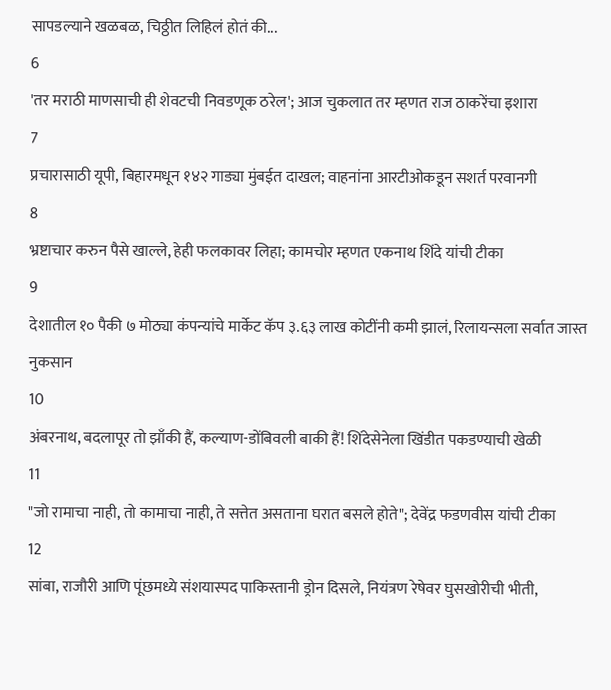सापडल्याने खळबळ, चिठ्ठीत लिहिलं होतं की...
6
'तर मराठी माणसाची ही शेवटची निवडणूक ठरेल'; आज चुकलात तर म्हणत राज ठाकरेंचा इशारा
7
प्रचारासाठी यूपी, बिहारमधून १४२ गाड्या मुंबईत दाखल; वाहनांना आरटीओकडून सशर्त परवानगी
8
भ्रष्टाचार करुन पैसे खाल्ले, हेही फलकावर लिहा; कामचोर म्हणत एकनाथ शिंदे यांची टीका
9
देशातील १० पैकी ७ मोठ्या कंपन्यांचे मार्केट कॅप ३.६३ लाख कोटींनी कमी झालं, रिलायन्सला सर्वात जास्त नुकसान
10
अंबरनाथ, बदलापूर तो झाँकी हैं, कल्याण-डोंबिवली बाकी हैं! शिंदेसेनेला खिंडीत पकडण्याची खेळी
11
"जो रामाचा नाही, तो कामाचा नाही, ते सत्तेत असताना घरात बसले होते"; देवेंद्र फडणवीस यांची टीका
12
सांबा, राजौरी आणि पूंछमध्ये संशयास्पद पाकिस्तानी ड्रोन दिसले, नियंत्रण रेषेवर घुसखोरीची भीती,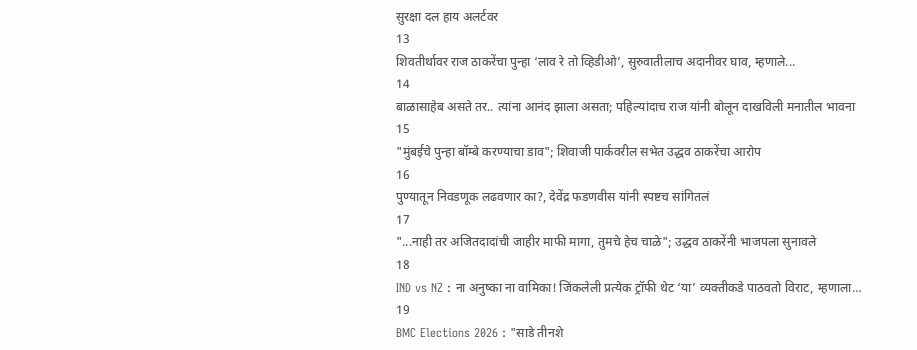सुरक्षा दल हाय अलर्टवर
13
शिवतीर्थावर राज ठाकरेंचा पुन्हा ‘लाव रे तो व्हिडीओ’, सुरुवातीलाच अदानीवर घाव, म्हणाले...
14
बाळासाहेब असते तर.. त्यांना आनंद झाला असता; पहिल्यांदाच राज यांनी बोलून दाखविली मनातील भावना
15
"मुंबईचे पुन्हा बॉम्बे करण्याचा डाव"; शिवाजी पार्कवरील सभेत उद्धव ठाकरेंचा आरोप
16
पुण्यातून निवडणूक लढवणार का?, देवेंद्र फडणवीस यांनी स्पष्टच सांगितलं
17
"...नाही तर अजितदादांची जाहीर माफी मागा, तुमचे हेच चाळे"; उद्धव ठाकरेंनी भाजपला सुनावले
18
IND vs NZ : ना अनुष्का ना वामिका! जिंकलेली प्रत्येक ट्रॉफी थेट ‘या’ व्यक्तीकडे पाठवतो विराट, म्हणाला…
19
BMC Elections 2026 : "साडे तीनशे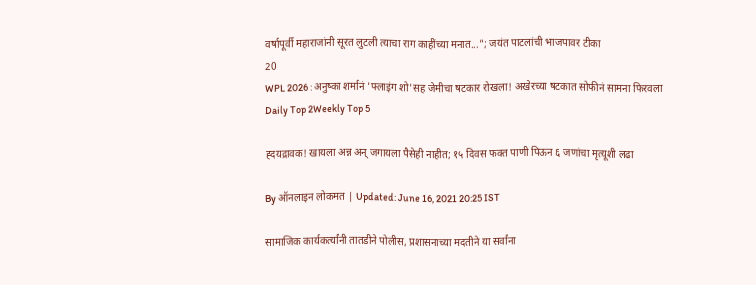वर्षापूर्वी महाराजांनी सूरत लुटली त्याचा राग काहींच्या मनात..."; जयंत पाटलांची भाजपावर टीका
20
WPL 2026 : अनुष्का शर्मानं 'फ्लाइंग शो'सह जेमीचा षटकार रोखला! अखेरच्या षटकात सोफीनं सामना फिरवला
Daily Top 2Weekly Top 5

ह्दयद्रावक! खायला अन्न अन् जगायला पैसेही नाहीत; १५ दिवस फक्त पाणी पिऊन ६ जणांचा मृत्यूशी लढा

By ऑनलाइन लोकमत | Updated: June 16, 2021 20:25 IST

सामाजिक कार्यकर्त्यांनी तातडीने पोलीस, प्रशासनाच्या मदतीने या सर्वांना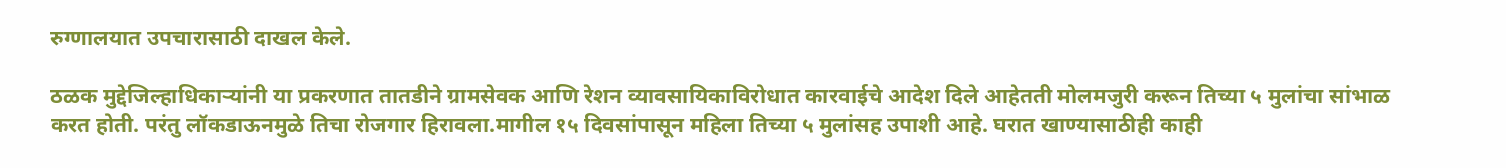रुग्णालयात उपचारासाठी दाखल केले.

ठळक मुद्देजिल्हाधिकाऱ्यांनी या प्रकरणात तातडीने ग्रामसेवक आणि रेशन व्यावसायिकाविरोधात कारवाईचे आदेश दिले आहेतती मोलमजुरी करून तिच्या ५ मुलांचा सांभाळ करत होती. परंतु लॉकडाऊनमुळे तिचा रोजगार हिरावला.मागील १५ दिवसांपासून महिला तिच्या ५ मुलांसह उपाशी आहे. घरात खाण्यासाठीही काही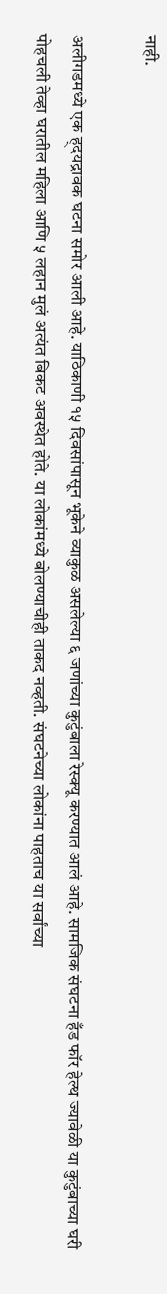नाही.

अलीगडमध्ये एक ह्दयद्रावक घटना समोर आली आहे. याठिकाणी १५ दिवसांपासून भूकेने व्याकुळ असलेल्या ६ जणांच्या कुटुंबाला रेस्क्यू करण्यात आलं आहे. सामजिक संघटना हँड फॉर हेल्थ ज्यावेळी या कुटुंबाच्या घरी पोहचली तेव्हा घरातील महिला आणि ५ लहान मुलं अत्यंत बिकट अवस्थेत होते. या लोकांमध्ये बोलण्याचीही ताकद नव्हती. संघटनेच्या लोकांना पाहताच या सर्वांच्या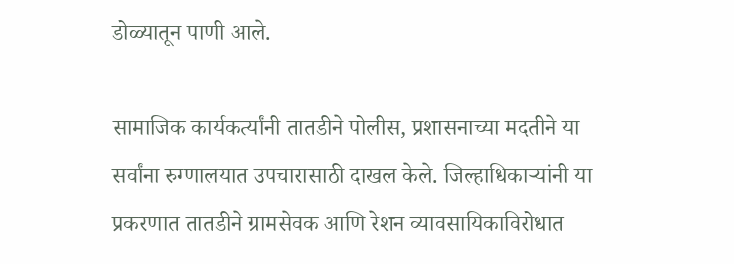डोळ्यातून पाणी आले.

सामाजिक कार्यकर्त्यांनी तातडीने पोलीस, प्रशासनाच्या मदतीने या सर्वांना रुग्णालयात उपचारासाठी दाखल केले. जिल्हाधिकाऱ्यांनी या प्रकरणात तातडीने ग्रामसेवक आणि रेशन व्यावसायिकाविरोधात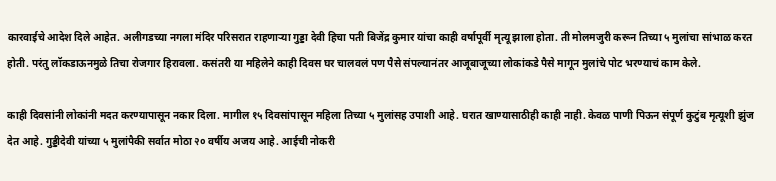कारवाईचे आदेश दिले आहेत. अलीगडच्या नगला मंदिर परिसरात राहणाऱ्या गुड्डा देवी हिचा पती बिजेंद्र कुमार यांचा काही वर्षापूर्वी मृत्यू झाला होता. ती मोलमजुरी करून तिच्या ५ मुलांचा सांभाळ करत होती. परंतु लॉकडाऊनमुळे तिचा रोजगार हिरावला. कसंतरी या महिलेने काही दिवस घर चालवलं पण पैसे संपल्यानंतर आजूबाजूच्या लोकांकडे पैसे मागून मुलांचे पोट भरण्याचं काम केले.

काही दिवसांनी लोकांनी मदत करण्यापासून नकार दिला. मागील १५ दिवसांपासून महिला तिच्या ५ मुलांसह उपाशी आहे. घरात खाण्यासाठीही काही नाही. केवळ पाणी पिऊन संपूर्ण कुटुंब मृत्यूशी झुंज देत आहे. गुड्डीदेवी यांच्या ५ मुलांपैकी सर्वात मोठा २० वर्षीय अजय आहे. आईची नोकरी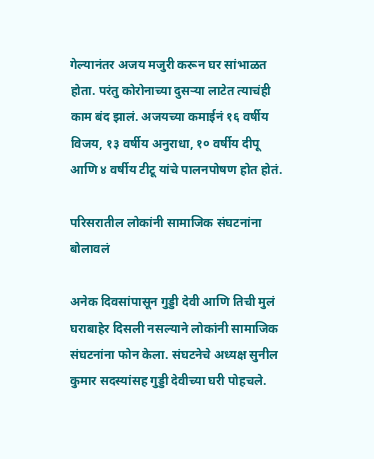गेल्यानंतर अजय मजुरी करून घर सांभाळत होता. परंतु कोरोनाच्या दुसऱ्या लाटेत त्याचंही काम बंद झालं. अजयच्या कमाईनं १६ वर्षीय विजय, १३ वर्षीय अनुराधा, १० वर्षीय दीपू आणि ४ वर्षीय टीटू यांचे पालनपोषण होत होतं.

परिसरातील लोकांनी सामाजिक संघटनांना बोलावलं

अनेक दिवसांपासून गुड्डी देवी आणि तिची मुलं घराबाहेर दिसली नसल्याने लोकांनी सामाजिक संघटनांना फोन केला. संघटनेचे अध्यक्ष सुनील कुमार सदस्यांसह गुड्डी देवीच्या घरी पोहचले.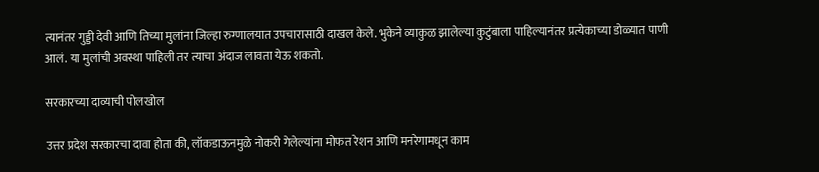त्यानंतर गुड्डी देवी आणि तिच्या मुलांना जिल्हा रुग्णालयात उपचारासाठी दाखल केले. भुकेने व्याकुळ झालेल्या कुटुंबाला पाहिल्यानंतर प्रत्येकाच्या डोळ्यात पाणी आलं. या मुलांची अवस्था पाहिली तर त्याचा अंदाज लावता येऊ शकतो.

सरकारच्या दाव्याची पोलखोल

उत्तर प्रदेश सरकारचा दावा होता की, लॉकडाऊनमुळे नोकरी गेलेल्यांना मोफत रेशन आणि मनरेगामधून काम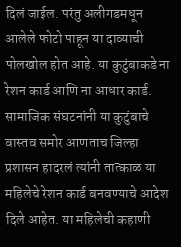दिलं जाईल. परंतु अलीगडमधून आलेले फोटो पाहून या दाव्याची पोलखोल होत आहे. या कुटुंबाकडे ना रेशन कार्ड आणि ना आधार कार्ड. सामाजिक संघटनांनी या कुटुंबाचे वास्तव समोर आणताच जिल्हा प्रशासन हादरलं त्यांनी तात्काळ या महिलेचे रेशन कार्ड बनवण्याचे आदेश दिले आहेत. या महिलेची कहाणी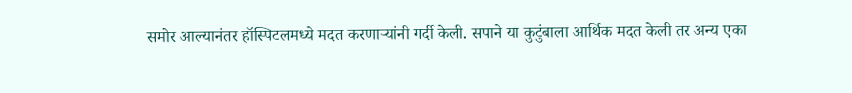समोर आल्यानंतर हॉस्पिटलमध्ये मदत करणाऱ्यांनी गर्दी केली. सपाने या कुटुंबाला आर्थिक मदत केली तर अन्य एका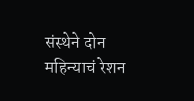संस्थेने दोन महिन्याचं रेशन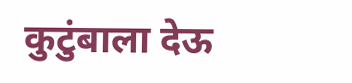कुटुंबाला देऊ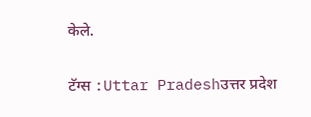केले.

टॅग्स :Uttar Pradeshउत्तर प्रदेश